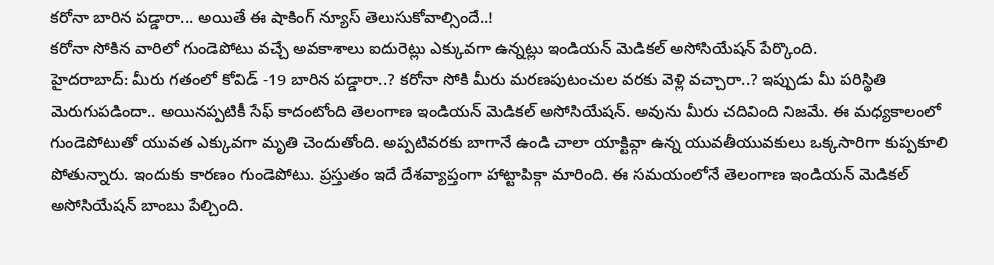కరోనా బారిన పడ్డారా... అయితే ఈ షాకింగ్ న్యూస్ తెలుసుకోవాల్సిందే..!
కరోనా సోకిన వారిలో గుండెపోటు వచ్చే అవకాశాలు ఐదురెట్లు ఎక్కువగా ఉన్నట్లు ఇండియన్ మెడికల్ అసోసియేషన్ పేర్కొంది.
హైదరాబాద్: మీరు గతంలో కోవిడ్ -19 బారిన పడ్డారా..? కరోనా సోకి మీరు మరణపుటంచుల వరకు వెళ్లి వచ్చారా..? ఇప్పుడు మీ పరిస్థితి మెరుగుపడిందా.. అయినప్పటికీ సేఫ్ కాదంటోంది తెలంగాణ ఇండియన్ మెడికల్ అసోసియేషన్. అవును మీరు చదివింది నిజమే. ఈ మధ్యకాలంలో గుండెపోటుతో యువత ఎక్కువగా మృతి చెందుతోంది. అప్పటివరకు బాగానే ఉండి చాలా యాక్టివ్గా ఉన్న యువతీయువకులు ఒక్కసారిగా కుప్పకూలి పోతున్నారు. ఇందుకు కారణం గుండెపోటు. ప్రస్తుతం ఇదే దేశవ్యాప్తంగా హాట్టాపిక్గా మారింది. ఈ సమయంలోనే తెలంగాణ ఇండియన్ మెడికల్ అసోసియేషన్ బాంబు పేల్చింది.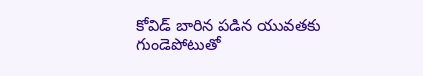కోవిడ్ బారిన పడిన యువతకు గుండెపోటుతో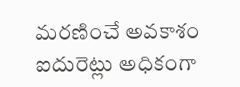మరణించే అవకాశం ఐదురెట్లు అధికంగా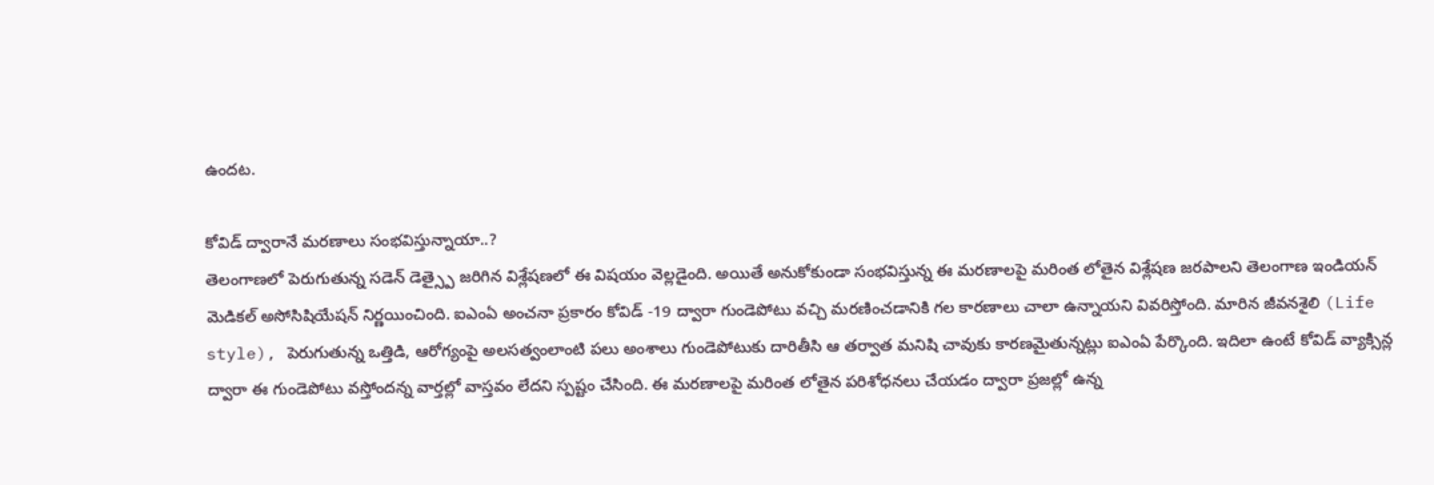ఉందట.

కోవిడ్ ద్వారానే మరణాలు సంభవిస్తున్నాయా..?
తెలంగాణలో పెరుగుతున్న సడెన్ డెత్స్పై జరిగిన విశ్లేషణలో ఈ విషయం వెల్లడైంది. అయితే అనుకోకుండా సంభవిస్తున్న ఈ మరణాలపై మరింత లోతైన విశ్లేషణ జరపాలని తెలంగాణ ఇండియన్ మెడికల్ అసోసిషియేషన్ నిర్ణయించింది. ఐఎంఏ అంచనా ప్రకారం కోవిడ్ -19 ద్వారా గుండెపోటు వచ్చి మరణించడానికి గల కారణాలు చాలా ఉన్నాయని వివరిస్తోంది. మారిన జీవనశైలి (Life style), పెరుగుతున్న ఒత్తిడి, ఆరోగ్యంపై అలసత్వంలాంటి పలు అంశాలు గుండెపోటుకు దారితీసి ఆ తర్వాత మనిషి చావుకు కారణమైతున్నట్లు ఐఎంఏ పేర్కొంది. ఇదిలా ఉంటే కోవిడ్ వ్యాక్సిన్ల ద్వారా ఈ గుండెపోటు వస్తోందన్న వార్తల్లో వాస్తవం లేదని స్పష్టం చేసింది. ఈ మరణాలపై మరింత లోతైన పరిశోధనలు చేయడం ద్వారా ప్రజల్లో ఉన్న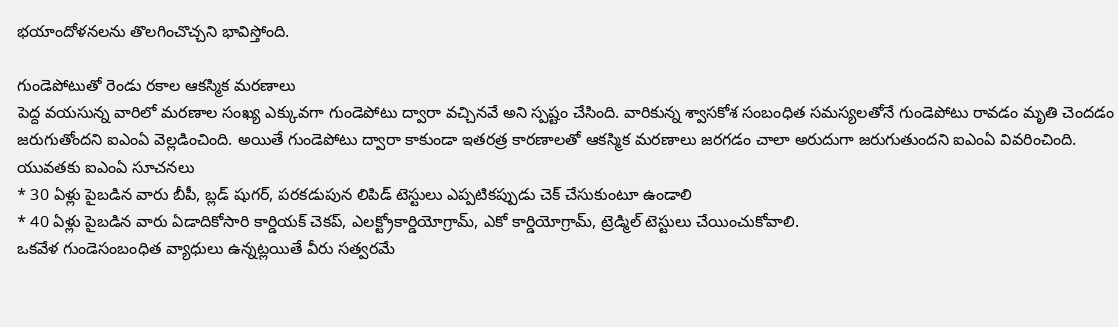భయాందోళనలను తొలగించొచ్చని భావిస్తోంది.

గుండెపోటుతో రెండు రకాల ఆకస్మిక మరణాలు
పెద్ద వయసున్న వారిలో మరణాల సంఖ్య ఎక్కువగా గుండెపోటు ద్వారా వచ్చినవే అని స్పష్టం చేసింది. వారికున్న శ్వాసకోశ సంబంధిత సమస్యలతోనే గుండెపోటు రావడం మృతి చెందడం జరుగుతోందని ఐఎంఏ వెల్లడించింది. అయితే గుండెపోటు ద్వారా కాకుండా ఇతరత్ర కారణాలతో ఆకస్మిక మరణాలు జరగడం చాలా అరుదుగా జరుగుతుందని ఐఎంఏ వివరించింది.
యువతకు ఐఎంఏ సూచనలు
* 30 ఏళ్లు పైబడిన వారు బీపీ, బ్లడ్ షుగర్, పరకడుపున లిపిడ్ టెస్టులు ఎప్పటికప్పుడు చెక్ చేసుకుంటూ ఉండాలి
* 40 ఏళ్లు పైబడిన వారు ఏడాదికోసారి కార్డియక్ చెకప్, ఎలక్ట్రోకార్డియోగ్రామ్, ఎకో కార్డియోగ్రామ్, ట్రెడ్మిల్ టెస్టులు చేయించుకోవాలి.
ఒకవేళ గుండెసంబంధిత వ్యాధులు ఉన్నట్లయితే వీరు సత్వరమే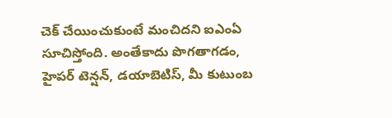చెక్ చేయించుకుంటే మంచిదని ఐఎంఏ సూచిస్తోంది. అంతేకాదు పొగతాగడం, హైపర్ టెన్షన్, డయాబెటిస్, మీ కుటుంబ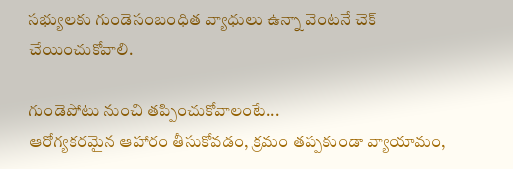సభ్యులకు గుండెసంబంధిత వ్యాధులు ఉన్నా వెంటనే చెక్ చేయించుకోవాలి.

గుండెపోటు నుంచి తప్పించుకోవాలంటే...
ఆరోగ్యకరమైన ఆహారం తీసుకోవడం, క్రమం తప్పకుండా వ్యాయామం,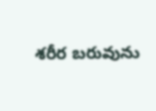శరీర బరువును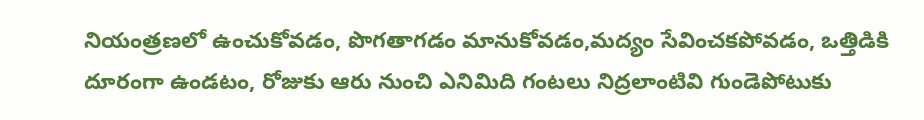నియంత్రణలో ఉంచుకోవడం, పొగతాగడం మానుకోవడం,మద్యం సేవించకపోవడం, ఒత్తిడికి దూరంగా ఉండటం, రోజుకు ఆరు నుంచి ఎనిమిది గంటలు నిద్రలాంటివి గుండెపోటుకు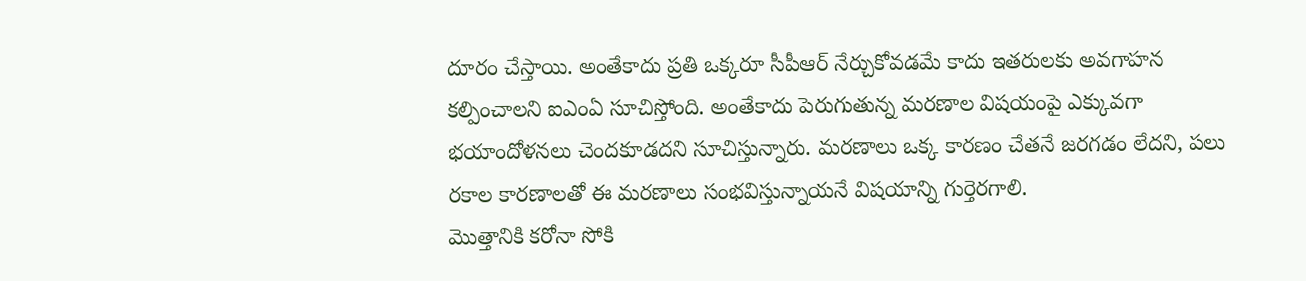దూరం చేస్తాయి. అంతేకాదు ప్రతి ఒక్కరూ సీపీఆర్ నేర్చుకోవడమే కాదు ఇతరులకు అవగాహన కల్పించాలని ఐఎంఏ సూచిస్తోంది. అంతేకాదు పెరుగుతున్న మరణాల విషయంపై ఎక్కువగా భయాందోళనలు చెందకూడదని సూచిస్తున్నారు. మరణాలు ఒక్క కారణం చేతనే జరగడం లేదని, పలు రకాల కారణాలతో ఈ మరణాలు సంభవిస్తున్నాయనే విషయాన్ని గుర్తెరగాలి.
మొత్తానికి కరోనా సోకి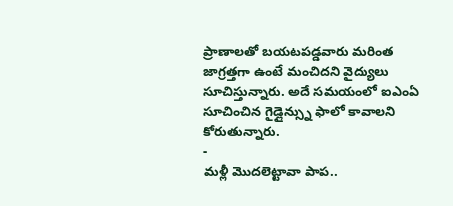ప్రాణాలతో బయటపడ్డవారు మరింత జాగ్రత్తగా ఉంటే మంచిదని వైద్యులు సూచిస్తున్నారు. అదే సమయంలో ఐఎంఏ సూచించిన గైడ్లైన్స్ను ఫాలో కావాలని కోరుతున్నారు.
-
మళ్లీ మొదలెట్టావా పాప..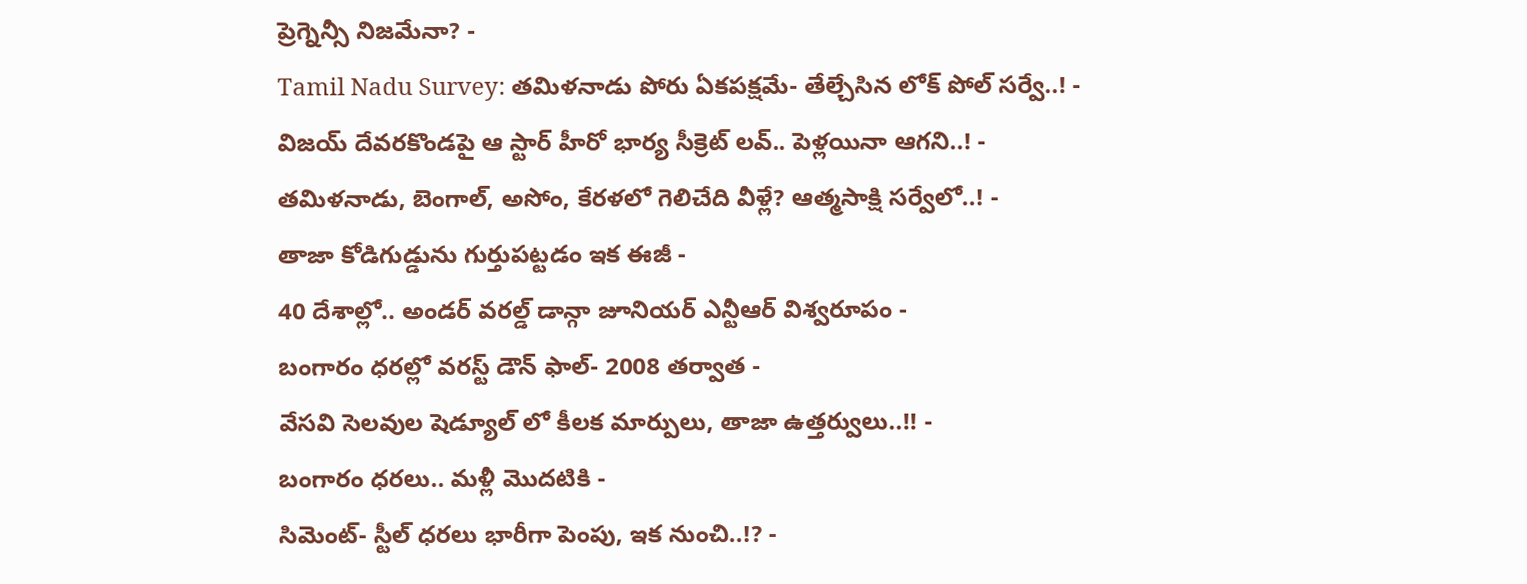ప్రెగ్నెన్సీ నిజమేనా? -
Tamil Nadu Survey: తమిళనాడు పోరు ఏకపక్షమే- తేల్చేసిన లోక్ పోల్ సర్వే..! -
విజయ్ దేవరకొండపై ఆ స్టార్ హీరో భార్య సీక్రెట్ లవ్.. పెళ్లయినా ఆగని..! -
తమిళనాడు, బెంగాల్, అసోం, కేరళలో గెలిచేది వీళ్లే? ఆత్మసాక్షి సర్వేలో..! -
తాజా కోడిగుడ్డును గుర్తుపట్టడం ఇక ఈజీ -
40 దేశాల్లో.. అండర్ వరల్డ్ డాన్గా జూనియర్ ఎన్టీఆర్ విశ్వరూపం -
బంగారం ధరల్లో వరస్ట్ డౌన్ ఫాల్- 2008 తర్వాత -
వేసవి సెలవుల షెడ్యూల్ లో కీలక మార్పులు, తాజా ఉత్తర్వులు..!! -
బంగారం ధరలు.. మళ్లీ మొదటికి -
సిమెంట్- స్టీల్ ధరలు భారీగా పెంపు, ఇక నుంచి..!? -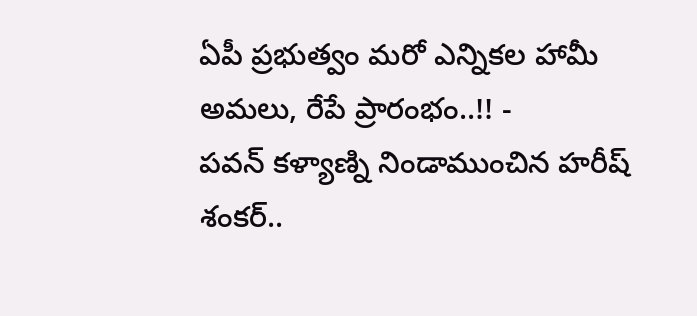ఏపీ ప్రభుత్వం మరో ఎన్నికల హామీ అమలు, రేపే ప్రారంభం..!! -
పవన్ కళ్యాణ్ని నిండాముంచిన హరీష్ శంకర్..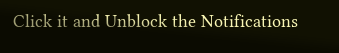Click it and Unblock the Notifications